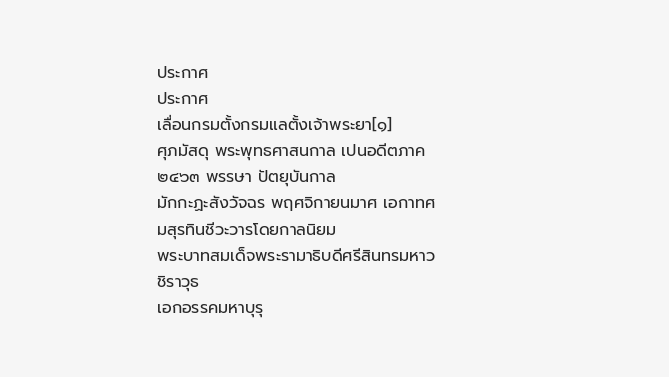ประกาศ
ประกาศ
เลื่อนกรมตั้งกรมแลตั้งเจ้าพระยา[๑]
ศุภมัสดุ พระพุทธศาสนกาล เปนอดีตภาค ๒๔๖๓ พรรษา ปัตยุบันกาล
มักกะฏะสังวัจฉร พฤศจิกายนมาศ เอกาทศมสุรทินชีวะวารโดยกาลนิยม
พระบาทสมเด็จพระรามาธิบดีศรีสินทรมหาวชิราวุธ
เอกอรรคมหาบุรุ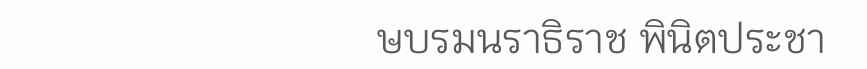ษบรมนราธิราช พินิตประชา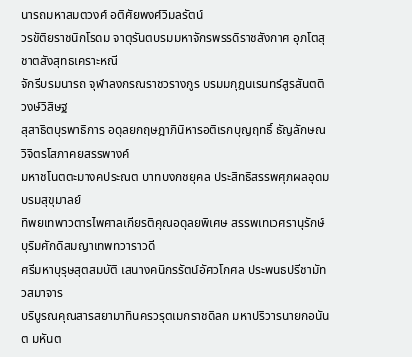นารถมหาสมตวงศ์ อติศัยพงศ์วิมลรัตน์
วรขัติยราชนิกโรดม จาตุรันตบรมมหาจักรพรรดิราชสังกาศ อุภโตสุชาตสังสุทธเคราะหณี
จักรีบรมนารถ จุฬาลงกรณราชวรางกูร บรมมกุฎนเรนทร์สูรสันตติวงษ์วิสิษฐ
สุสาธิตบุรพาธิการ อดุลยกฤษฎาภินิหารอติเรกบุญฤทธิ์ ธัญลักษณวิจิตรโสภาคยสรรพางค์
มหาชโนตตะมางคประณต บาทบงกชยุคล ประสิทธิสรรพศุภผลอุดมบรมสุขุมาลย์
ทิพยเทพาวตารไพศาลเกียรติคุณอดุลยพิเศษ สรรพเทเวศรานุรักษ์ บุริมศักดิสมญาเทพทวาราวดี
ศรีมหาบุรุษสุตสมบัติ เสนางคนิกรรัตน์อัศวโกศล ประพนธปรีชามัทวสมาจาร
บริบูรณคุณสารสยามาทินครวรุตเมกราชดิลก มหาปริวารนายกอนันต มหันต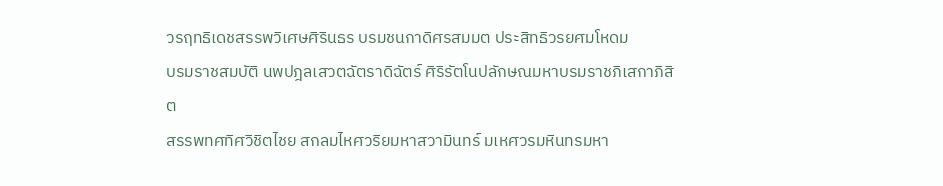วรฤทธิเดชสรรพวิเศษศิรินธร บรมชนกาดิศรสมมต ประสิทธิวรยศมโหดม
บรมราชสมบัติ นพปฎลเสวตฉัตราดิฉัตร์ ศิริรัตโนปลักษณมหาบรมราชภิเสกาภิสิต
สรรพทศทิศวิชิตไชย สกลมไหศวริยมหาสวามินทร์ มเหศวรมหินทรมหา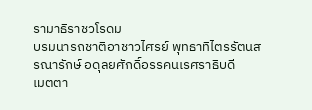รามาธิราชวโรดม
บรมนารถชาติอาชาวไศรย์ พุทธาทิไตรรัตนสรณารักษ์ อดุลยศักดิ์อรรคนเรศราธิบดี
เมตตา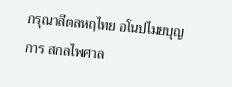กรุณาสีตลหฤไทย อโนปไมยบุญการ สกลไพศาล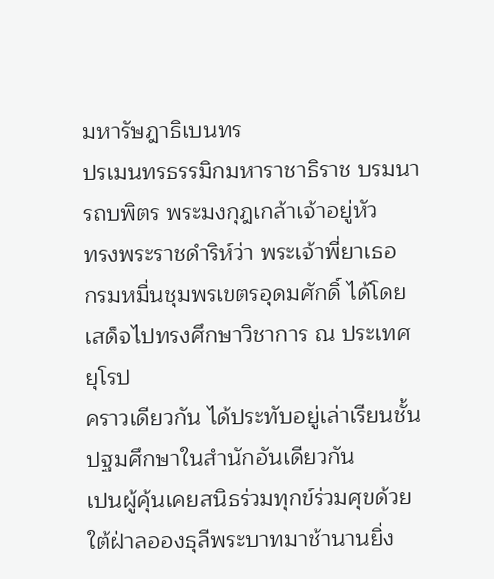มหารัษฎาธิเบนทร
ปรเมนทรธรรมิกมหาราชาธิราช บรมนารถบพิตร พระมงกุฎเกล้าเจ้าอยู่หัว
ทรงพระราชดำริห์ว่า พระเจ้าพี่ยาเธอ
กรมหมื่นชุมพรเขตรอุดมศักดิ์ ได้โดยเสด็จไปทรงศึกษาวิชาการ ณ ประเทศยุโรป
คราวเดียวกัน ได้ประทับอยู่เล่าเรียนชั้นปฐมศึกษาในสำนักอันเดียวกัน
เปนผู้คุ้นเคยสนิธร่วมทุกข์ร่วมศุขด้วยใต้ฝ่าลอองธุลีพระบาทมาช้านานยิ่ง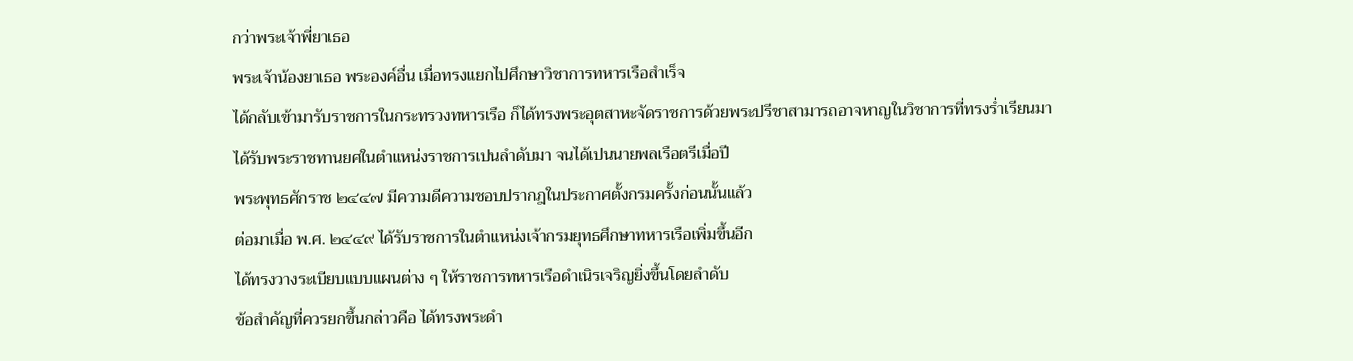กว่าพระเจ้าพี่ยาเธอ
พระเจ้าน้องยาเธอ พระองค์อื่น เมื่อทรงแยกไปศึกษาวิชาการทหารเรือสำเร็จ
ได้กลับเข้ามารับราชการในกระทรวงทหารเรือ ก็ได้ทรงพระอุตสาหะจัดราชการด้วยพระปรีชาสามารถอาจหาญในวิชาการที่ทรงร่ำเรียนมา
ได้รับพระราชทานยศในตำแหน่งราชการเปนลำดับมา จนได้เปนนายพลเรือตรีเมื่อปี
พระพุทธศักราช ๒๔๔๗ มีความดีความชอบปรากฎในประกาศตั้งกรมครั้งก่อนนั้นแล้ว
ต่อมาเมื่อ พ.ศ. ๒๔๔๙ ได้รับราชการในตำแหน่งเจ้ากรมยุทธศึกษาทหารเรือเพิ่มขึ้นอีก
ได้ทรงวางระเบียบแบบแผนต่าง ๆ ให้ราชการทหารเรือดำเนิรเจริญยิ่งขึ้นโดยลำดับ
ข้อสำคัญที่ควรยกขึ้นกล่าวคือ ได้ทรงพระดำ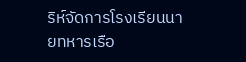ริห์จัดการโรงเรียนนายทหารเรือ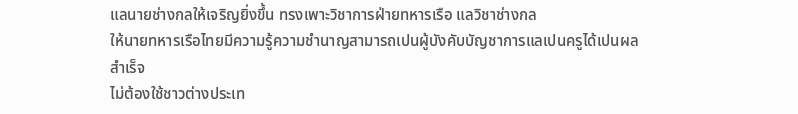แลนายช่างกลให้เจริญยิ่งขึ้น ทรงเพาะวิชาการฝ่ายทหารเรือ แลวิชาช่างกล
ให้นายทหารเรือไทยมีความรู้ความชำนาญสามารถเปนผู้บังคับบัญชาการแลเปนครูได้เปนผลสำเร็จ
ไม่ต้องใช้ชาวต่างประเท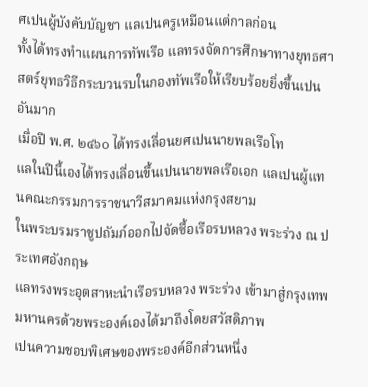ศเปนผู้บังคับบัญชา แลเปนครูเหมือนแต่กาลก่อน
ทั้งได้ทรงทำแผนการทัพเรือ แลทรงจัดการศึกษาทางยุทธศาสตร์ยุทธวิธีกระบวนรบในกองทัพเรือให้เรียบร้อยยิ่งขึ้นเปนอันมาก
เมื่อปี พ.ศ. ๒๔๖๐ ได้ทรงเลื่อนยศเปนนายพลเรือโท
แลในปีนี้เองได้ทรงเลื่อนขึ้นเปนนายพลเรือเอก แลเปนผู้แทนคณะกรรมการราชนาวีสมาคมแห่งกรุงสยาม
ในพระบรมราชูปถัมภ์ออกไปจัดซื้อเรือรบหลวง พระร่วง ณ ประเทศอังกฤษ
แลทรงพระอุตสาหะนำเรือรบหลวง พระร่วง เข้ามาสู่กรุงเทพมหานครด้วยพระองค์เองได้มาถึงโดยสวัสดิภาพ
เปนความชอบพิเศษของพระองค์อีกส่วนหนึ่ง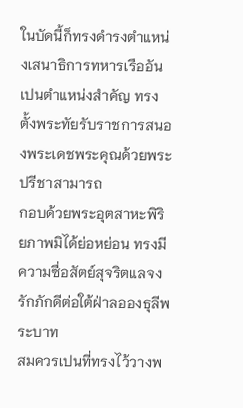ในบัดนี้ก็ทรงดำรงตำแหน่งเสนาธิการทหารเรืออันเปนตำแหน่งสำคัญ ทรงตั้งพระทัยรับราชการสนองพระเดชพระคุณด้วยพระปรีชาสามารถ
กอบด้วยพระอุตสาหะพิริยภาพมิได้ย่อหย่อน ทรงมีความซื่อสัตย์สุจริตแลจงรักภักดีต่อใต้ฝ่าลอองธุลีพระบาท
สมควรเปนที่ทรงไว้วางพ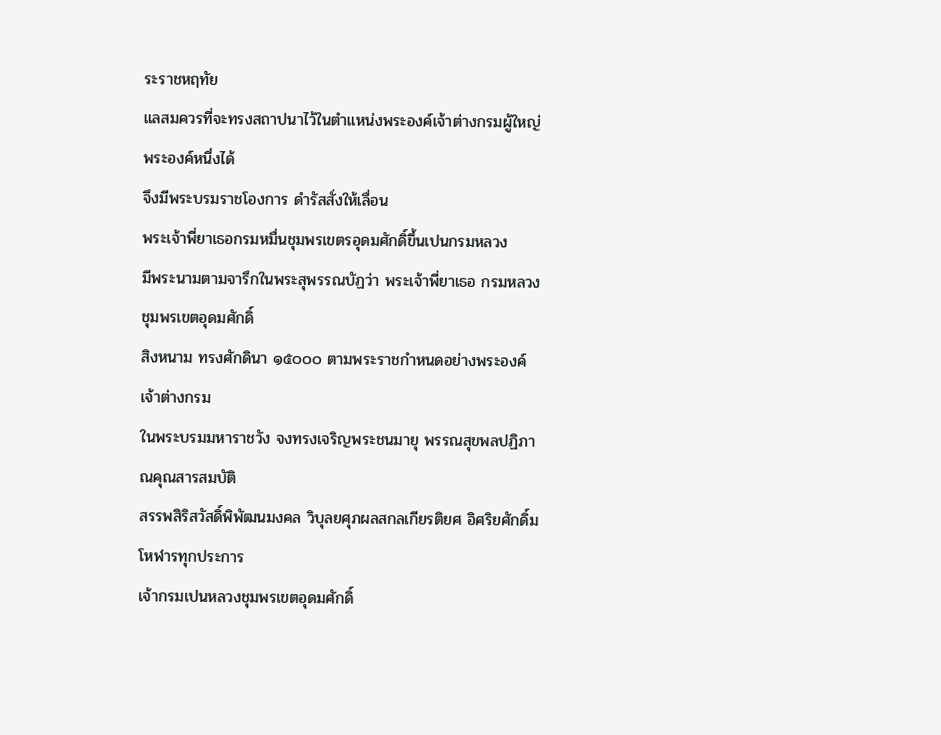ระราชหฤทัย
แลสมควรที่จะทรงสถาปนาไว้ในตำแหน่งพระองค์เจ้าต่างกรมผู้ใหญ่พระองค์หนึ่งได้
จึงมีพระบรมราชโองการ ดำรัสสั่งให้เลื่อน
พระเจ้าพี่ยาเธอกรมหมื่นชุมพรเขตรอุดมศักดิ์ขึ้นเปนกรมหลวง
มีพระนามตามจารึกในพระสุพรรณบัฏว่า พระเจ้าพี่ยาเธอ กรมหลวงชุมพรเขตอุดมศักดิ์
สิงหนาม ทรงศักดินา ๑๕๐๐๐ ตามพระราชกำหนดอย่างพระองค์เจ้าต่างกรม
ในพระบรมมหาราชวัง จงทรงเจริญพระชนมายุ พรรณสุขพลปฏิภาณคุณสารสมบัติ
สรรพสิริสวัสดิ์พิพัฒนมงคล วิบุลยศุภผลสกลเกียรติยศ อิศริยศักดิ์มโหฬารทุกประการ
เจ้ากรมเปนหลวงชุมพรเขตอุดมศักดิ์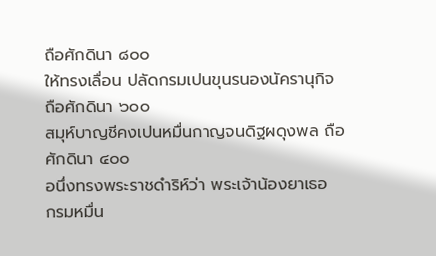ถือศักดินา ๘๐๐
ให้ทรงเลื่อน ปลัดกรมเปนขุนรนองนัครานุกิจ
ถือศักดินา ๖๐๐
สมุห์บาญชีคงเปนหมื่นกาญจนดิฐผดุงพล ถือศักดินา ๔๐๐
อนึ่งทรงพระราชดำริห์ว่า พระเจ้าน้องยาเธอ
กรมหมื่น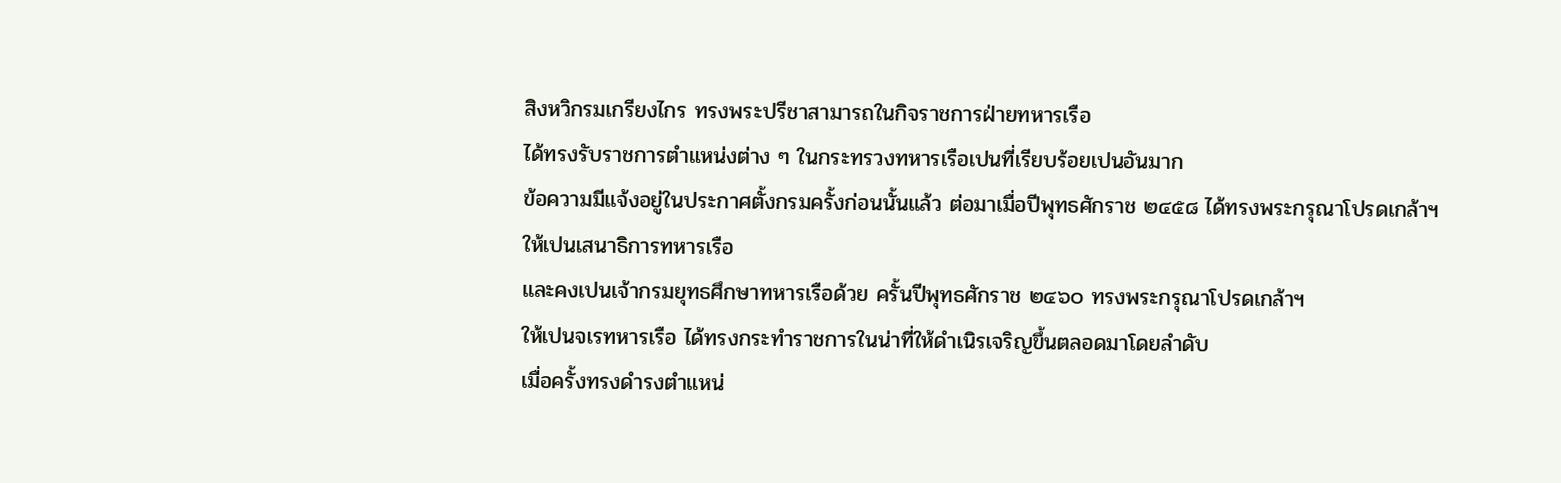สิงหวิกรมเกรียงไกร ทรงพระปรีชาสามารถในกิจราชการฝ่ายทหารเรือ
ได้ทรงรับราชการตำแหน่งต่าง ๆ ในกระทรวงทหารเรือเปนที่เรียบร้อยเปนอันมาก
ข้อความมีแจ้งอยู่ในประกาศตั้งกรมครั้งก่อนนั้นแล้ว ต่อมาเมื่อปีพุทธศักราช ๒๔๕๘ ได้ทรงพระกรุณาโปรดเกล้าฯ ให้เปนเสนาธิการทหารเรือ
และคงเปนเจ้ากรมยุทธศึกษาทหารเรือด้วย ครั้นปีพุทธศักราช ๒๔๖๐ ทรงพระกรุณาโปรดเกล้าฯ
ให้เปนจเรทหารเรือ ได้ทรงกระทำราชการในน่าที่ให้ดำเนิรเจริญขึ้นตลอดมาโดยลำดับ
เมื่อครั้งทรงดำรงตำแหน่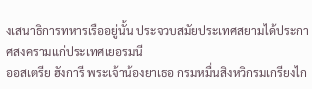งเสนาธิการทหารเรืออยู่นั้น ประจวบสมัยประเทศสยามได้ประกาศสงครามแก่ประเทศเยอรมนี
ออสเตรีย ฮังการี พระเจ้าน้องยาเธอ กรมหมื่นสิงหวิกรมเกรียงไก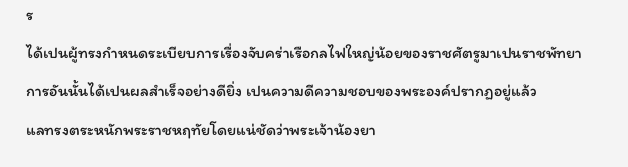ร
ได้เปนผู้ทรงกำหนดระเบียบการเรื่องจับคร่าเรือกลไฟใหญ่น้อยของราชศัตรูมาเปนราชพัทยา
การอันนั้นได้เปนผลสำเร็จอย่างดียิ่ง เปนความดีความชอบของพระองค์ปรากฏอยู่แล้ว
แลทรงตระหนักพระราชหฤทัยโดยแน่ชัดว่าพระเจ้าน้องยา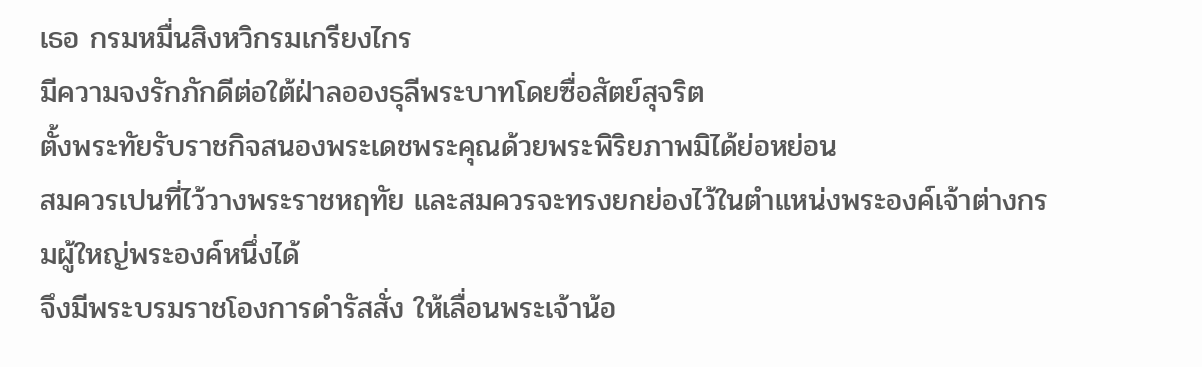เธอ กรมหมื่นสิงหวิกรมเกรียงไกร
มีความจงรักภักดีต่อใต้ฝ่าลอองธุลีพระบาทโดยซื่อสัตย์สุจริต
ตั้งพระทัยรับราชกิจสนองพระเดชพระคุณด้วยพระพิริยภาพมิได้ย่อหย่อน
สมควรเปนที่ไว้วางพระราชหฤทัย และสมควรจะทรงยกย่องไว้ในตำแหน่งพระองค์เจ้าต่างกรมผู้ใหญ่พระองค์หนึ่งได้
จึงมีพระบรมราชโองการดำรัสสั่ง ให้เลื่อนพระเจ้าน้อ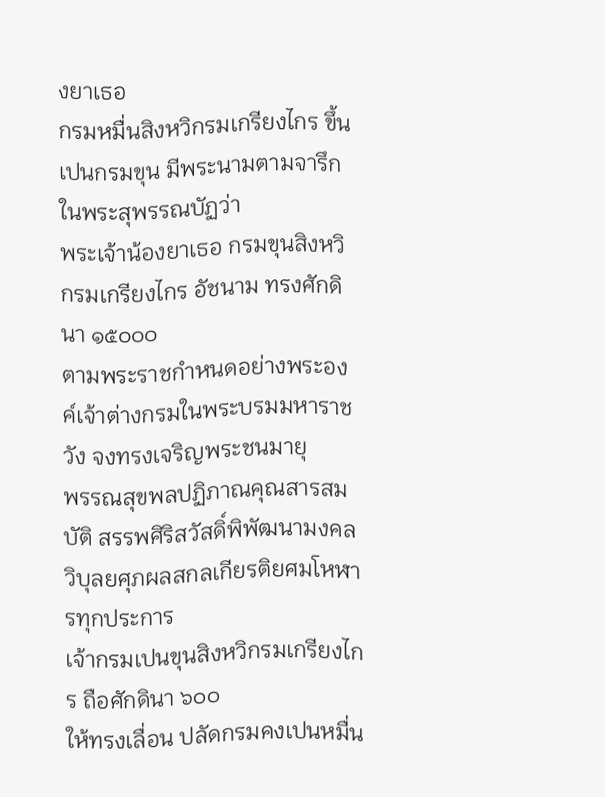งยาเธอ
กรมหมื่นสิงหวิกรมเกรียงไกร ขึ้นเปนกรมขุน มีพระนามตามจารึกในพระสุพรรณบัฏว่า
พระเจ้าน้องยาเธอ กรมขุนสิงหวิกรมเกรียงไกร อัชนาม ทรงศักดินา ๑๕๐๐๐
ตามพระราชกำหนดอย่างพระองค์เจ้าต่างกรมในพระบรมมหาราชวัง จงทรงเจริญพระชนมายุ
พรรณสุขพลปฏิภาณคุณสารสมบัติ สรรพศิริสวัสดิ์พิพัฒนามงคล
วิบุลยศุภผลสกลเกียรติยศมโหฬารทุกประการ
เจ้ากรมเปนขุนสิงหวิกรมเกรียงไกร ถือศักดินา ๖๐๐
ให้ทรงเลื่อน ปลัดกรมคงเปนหมื่น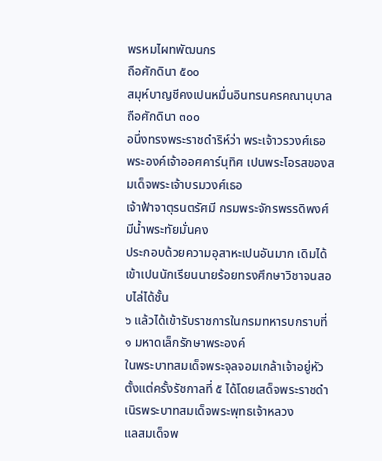พรหมไผทพัฒนกร
ถือศักดินา ๕๐๐
สมุห์บาญชีคงเปนหมื่นอินทรนครคณานุบาล
ถือศักดินา ๓๐๐
อนึ่งทรงพระราชดำริห์ว่า พระเจ้าวรวงศ์เธอ
พระองค์เจ้าออศคาร์นุทิศ เปนพระโอรสของสมเด็จพระเจ้าบรมวงศ์เธอ
เจ้าฟ้าจาตุรนตรัศมี กรมพระจักรพรรดิพงศ์ มีน้ำพระทัยมั่นคง
ประกอบด้วยความอุสาหะเปนอันมาก เดิมได้เข้าเปนนักเรียนนายร้อยทรงศึกษาวิชาจนสอบไล่ได้ชั้น
๖ แล้วได้เข้ารับราชการในกรมทหารบกราบที่ ๑ มหาดเล็กรักษาพระองค์
ในพระบาทสมเด็จพระจุลจอมเกล้าเจ้าอยู่หัว ตั้งแต่ครั้งรัชกาลที่ ๕ ได้โดยเสด็จพระราชดำเนิรพระบาทสมเด็จพระพุทธเจ้าหลวง
แลสมเด็จพ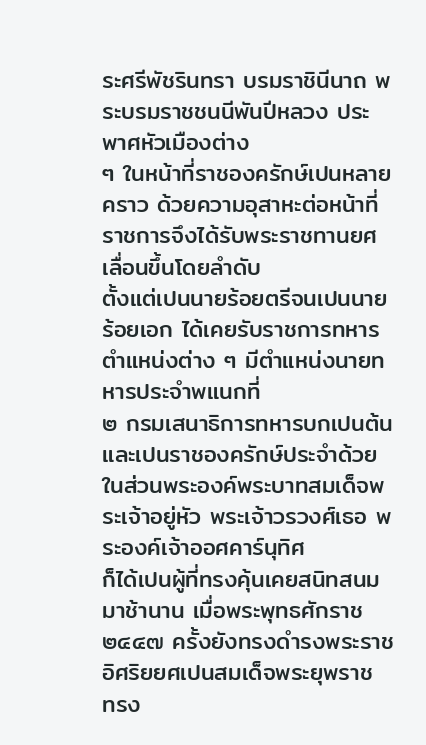ระศรีพัชรินทรา บรมราชินีนาถ พระบรมราชชนนีพันปีหลวง ประพาศหัวเมืองต่าง
ๆ ในหน้าที่ราชองครักษ์เปนหลายคราว ด้วยความอุสาหะต่อหน้าที่ราชการจึงได้รับพระราชทานยศเลื่อนขึ้นโดยลำดับ
ตั้งแต่เปนนายร้อยตรีจนเปนนายร้อยเอก ได้เคยรับราชการทหารตำแหน่งต่าง ๆ มีตำแหน่งนายทหารประจำพแนกที่
๒ กรมเสนาธิการทหารบกเปนต้น และเปนราชองครักษ์ประจำด้วย
ในส่วนพระองค์พระบาทสมเด็จพระเจ้าอยู่หัว พระเจ้าวรวงศ์เธอ พระองค์เจ้าออศคาร์นุทิศ
ก็ได้เปนผู้ที่ทรงคุ้นเคยสนิทสนมมาช้านาน เมื่อพระพุทธศักราช ๒๔๔๗ ครั้งยังทรงดำรงพระราชอิศริยยศเปนสมเด็จพระยุพราช
ทรง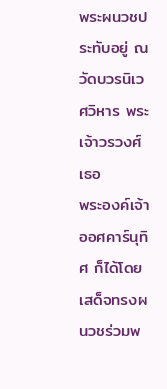พระผนวชประทับอยู่ ณ วัดบวรนิเวศวิหาร พระเจ้าวรวงศ์เธอ
พระองค์เจ้าออศคาร์นุทิศ ก็ได้โดยเสด็จทรงผนวชร่วมพ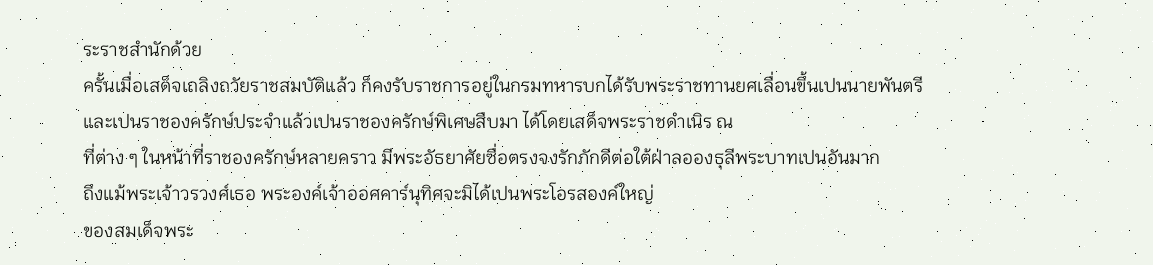ระราชสำนักด้วย
ครั้นเมื่อเสด็จเถลิงถวัยราชสมบัติแล้ว ก็คงรับราชการอยู่ในกรมทหารบกได้รับพระราชทานยศเลื่อนขึ้นเปนนายพันตรี
และเปนราชองครักษ์ประจำแล้วเปนราชองครักษ์พิเศษสืบมา ได้โดยเสด็จพระราชดำเนิร ณ
ที่ต่าง ๆ ในหน้าที่ราชองครักษ์หลายคราว มีพระอัธยาศัยซื่อตรงจงรักภักดีต่อใต้ฝ่าลอองธุลีพระบาทเปนอันมาก
ถึงแม้พระเจ้าวรวงศ์เธอ พระองค์เจ้าออศคาร์นุทิศจะมิได้เปนพระโอรสองค์ใหญ่
ของสมเด็จพระ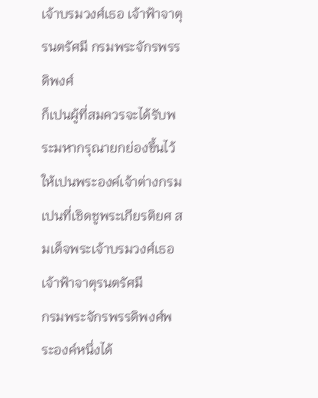เจ้าบรมวงศ์เธอ เจ้าฟ้าจาตุรนตรัศมี กรมพระจักรพรรดิพงศ์
ก็เปนผู้ที่สมควรจะได้รับพระมหากรุณายกย่องขึ้นไว้ให้เปนพระองค์เจ้าต่างกรม
เปนที่เชิดชูพระเกียรติยศ สมเด็จพระเจ้าบรมวงศ์เธอ เจ้าฟ้าจาตุรนตรัศมี
กรมพระจักรพรรดิพงศ์พระองค์หนึ่งได้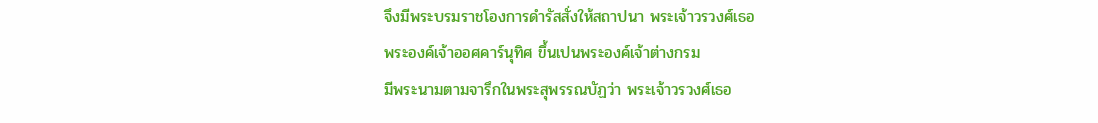จึงมีพระบรมราชโองการดำรัสสั่งให้สถาปนา พระเจ้าวรวงศ์เธอ
พระองค์เจ้าออศคาร์นุทิศ ขึ้นเปนพระองค์เจ้าต่างกรม
มีพระนามตามจารึกในพระสุพรรณบัฏว่า พระเจ้าวรวงศ์เธอ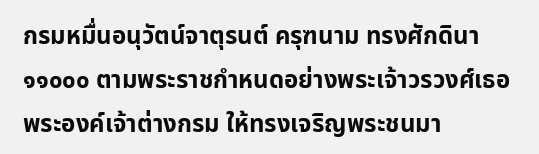กรมหมื่นอนุวัตน์จาตุรนต์ ครุฑนาม ทรงศักดินา ๑๑๐๐๐ ตามพระราชกำหนดอย่างพระเจ้าวรวงศ์เธอ
พระองค์เจ้าต่างกรม ให้ทรงเจริญพระชนมา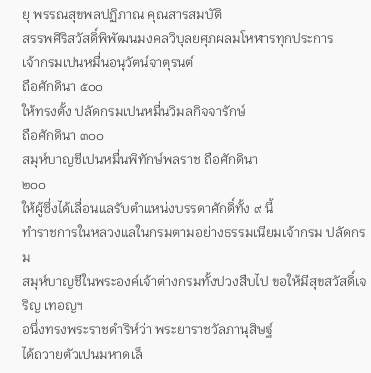ยุ พรรณสุขพลปฏิภาณ คุณสารสมบัติ
สรรพศิริสวัสดิ์พิพัฒนมงคลวิบุลยศุภผลมโหฬารทุกประการ
เจ้ากรมเปนหมื่นอนุวัตน์จาตุรนต์
ถือศักดินา ๕๐๐
ให้ทรงตั้ง ปลัดกรมเปนหมื่นวิมลกิจจารักษ์
ถือศักดินา ๓๐๐
สมุห์บาญชีเปนหมื่นพิทักษ์พลราช ถือศักดินา
๒๐๐
ให้ผู้ซึ่งได้เลื่อนแลรับตำแหน่งบรรดาศักดิ์ทั้ง ๙ นี้
ทำราชการในหลวงแลในกรมตามอย่างธรรมเนียมเจ้ากรม ปลัดกรม
สมุห์บาญชีในพระองค์เจ้าต่างกรมทั้งปวงสืบไป ขอให้มีสุขสวัสดิ์เจริญ เทอญฯ
อนึ่งทรงพระราชดำริห์ว่า พระยาราชวัลภานุสิษฐ์
ได้ถวายตัวเปนมหาดเล็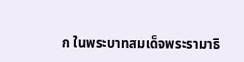ก ในพระบาทสมเด็จพระรามาธิ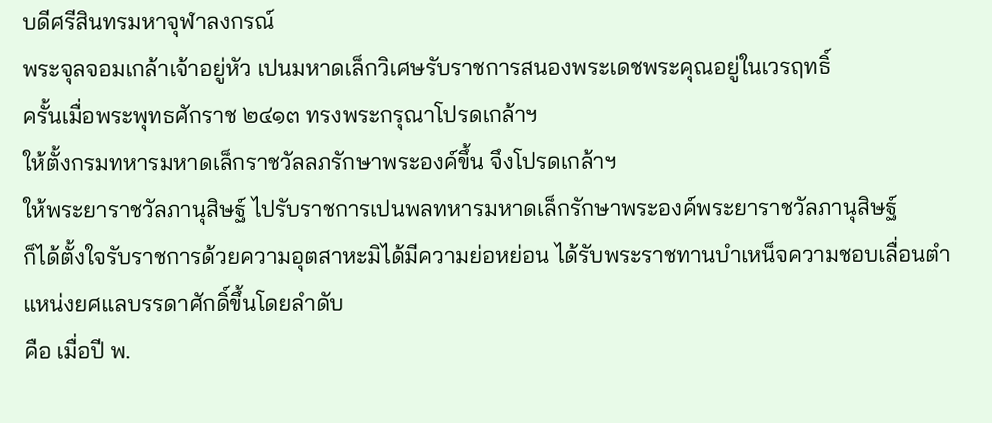บดีศรีสินทรมหาจุฬาลงกรณ์
พระจุลจอมเกล้าเจ้าอยู่หัว เปนมหาดเล็กวิเศษรับราชการสนองพระเดชพระคุณอยู่ในเวรฤทธิ์
ครั้นเมื่อพระพุทธศักราช ๒๔๑๓ ทรงพระกรุณาโปรดเกล้าฯ
ให้ตั้งกรมทหารมหาดเล็กราชวัลลภรักษาพระองค์ขึ้น จึงโปรดเกล้าฯ
ให้พระยาราชวัลภานุสิษฐ์ ไปรับราชการเปนพลทหารมหาดเล็กรักษาพระองค์พระยาราชวัลภานุสิษฐ์
ก็ได้ตั้งใจรับราชการด้วยความอุตสาหะมิได้มีความย่อหย่อน ได้รับพระราชทานบำเหน็จความชอบเลื่อนตำแหน่งยศแลบรรดาศักดิ์ขึ้นโดยลำดับ
คือ เมื่อปี พ.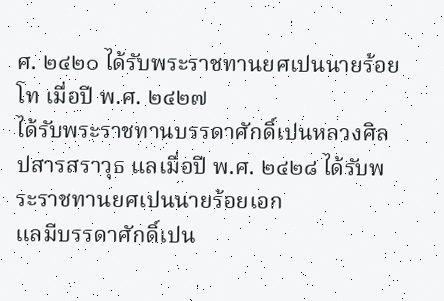ศ. ๒๔๒๐ ได้รับพระราชทานยศเปนนายร้อยโท เมื่อปี พ.ศ. ๒๔๒๗
ได้รับพระราชทานบรรดาศักดิ์เปนหลวงศิลปสารสราวุธ แลเมื่อปี พ.ศ. ๒๔๒๘ ได้รับพระราชทานยศเปนนายร้อยเอก
แลมีบรรดาศักดิ์เปน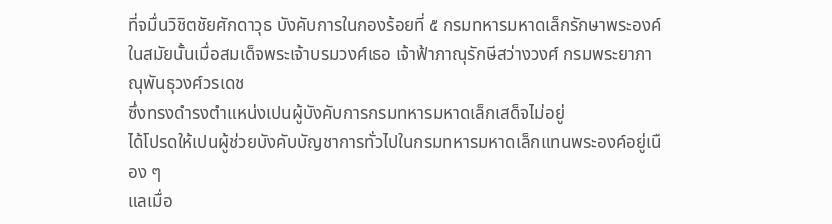ที่จมื่นวิชิตชัยศักดาวุธ บังคับการในกองร้อยที่ ๕ กรมทหารมหาดเล็กรักษาพระองค์
ในสมัยนั้นเมื่อสมเด็จพระเจ้าบรมวงศ์เธอ เจ้าฟ้าภาณุรักษีสว่างวงศ์ กรมพระยาภาณุพันธุวงศ์วรเดช
ซึ่งทรงดำรงตำแหน่งเปนผู้บังคับการกรมทหารมหาดเล็กเสด็จไม่อยู่
ได้โปรดให้เปนผู้ช่วยบังคับบัญชาการทั่วไปในกรมทหารมหาดเล็กแทนพระองค์อยู่เนือง ๆ
แลเมื่อ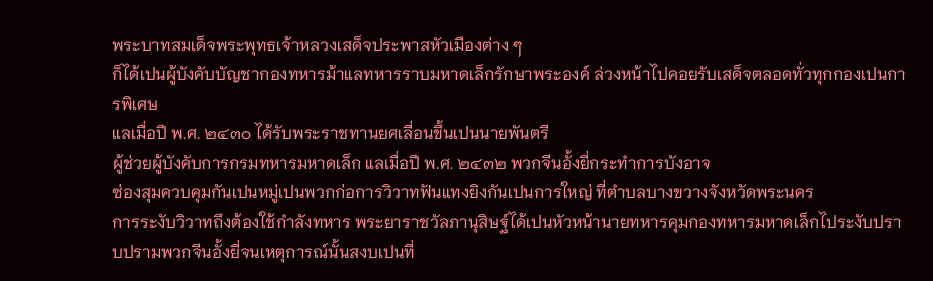พระบาทสมเด็จพระพุทธเจ้าหลวงเสด็จประพาสหัวเมืองต่าง ๆ
ก็ได้เปนผู้บังคับบัญชากองทหารม้าแลทหารราบมหาดเล็กรักษาพระองค์ ล่วงหน้าไปคอยรับเสด็จตลอดทั่วทุกกองเปนการพิเศษ
แลเมื่อปี พ.ศ. ๒๔๓๐ ได้รับพระราชทานยศเลื่อนขึ้นเปนนายพันตรี
ผู้ช่วยผู้บังคับการกรมทหารมหาดเล็ก แลเมื่อปี พ.ศ. ๒๔๓๒ พวกจีนอั้งยี่กระทำการบังอาจ
ซ่องสุมควบคุมกันเปนหมู่เปนพวกก่อการวิวาทฟันแทงยิงกันเปนการใหญ่ ที่ตำบลบางขวางจังหวัดพระนคร
การระงับวิวาทถึงต้องใช้กำลังทหาร พระยาราชวัลภานุสิษฐ์ได้เปนหัวหน้านายทหารคุมกองทหารมหาดเล็กไประงับปราบปรามพวกจีนอั้งยี่จนเหตุการณ์นั้นสงบเปนที่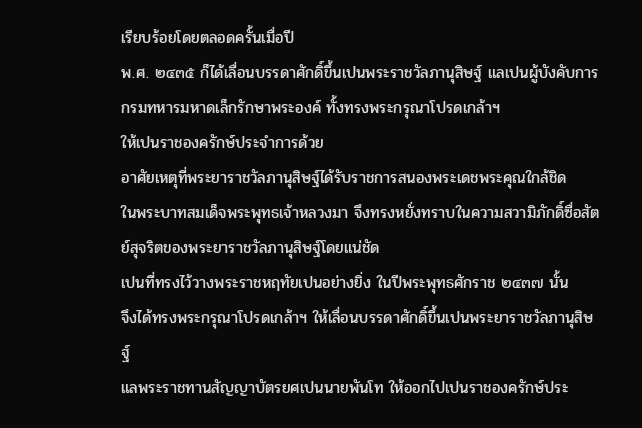เรียบร้อยโดยตลอดครั้นเมื่อปี
พ.ศ. ๒๔๓๕ ก็ได้เลื่อนบรรดาศักดิ์ขึ้นเปนพระราชวัลภานุสิษฐ์ แลเปนผู้บังคับการกรมทหารมหาดเล็กรักษาพระองค์ ทั้งทรงพระกรุณาโปรดเกล้าฯ
ให้เปนราชองครักษ์ประจำการด้วย
อาศัยเหตุที่พระยาราชวัลภานุสิษฐ์ได้รับราชการสนองพระเดชพระคุณใกล้ชิด
ในพระบาทสมเด็จพระพุทธเจ้าหลวงมา จึงทรงหยั่งทราบในความสวามิภักดิ์ซื่อสัตย์สุจริตของพระยาราชวัลภานุสิษฐ์โดยแน่ชัด
เปนที่ทรงไว้วางพระราชหฤทัยเปนอย่างยิ่ง ในปีพระพุทธศักราช ๒๔๓๗ นั้น
จึงได้ทรงพระกรุณาโปรดเกล้าฯ ให้เลื่อนบรรดาศักดิ์ขึ้นเปนพระยาราชวัลภานุสิษฐ์
แลพระราชทานสัญญาบัตรยศเปนนายพันโท ให้ออกไปเปนราชองครักษ์ประ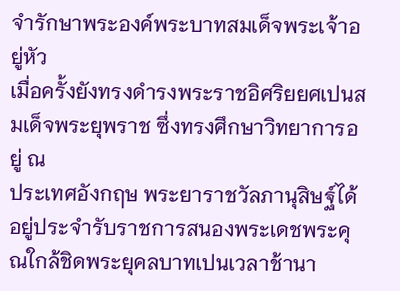จำรักษาพระองค์พระบาทสมเด็จพระเจ้าอยู่หัว
เมื่อครั้งยังทรงดำรงพระราชอิศริยยศเปนสมเด็จพระยุพราช ซึ่งทรงศึกษาวิทยาการอยู่ ณ
ประเทศอังกฤษ พระยาราชวัลภานุสิษฐ์ได้อยู่ประจำรับราชการสนองพระเดชพระคุณใกล้ชิดพระยุคลบาทเปนเวลาช้านา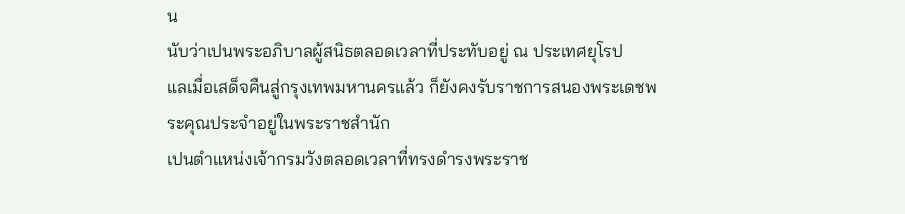น
นับว่าเปนพระอภิบาลผู้สนิธตลอดเวลาที่ประทับอยู่ ณ ประเทศยุโรป
แลเมื่อเสด็จคืนสู่กรุงเทพมหานครแล้ว ก็ยังคงรับราชการสนองพระเดชพระคุณประจำอยู่ในพระราชสำนัก
เปนตำแหน่งเจ้ากรมวังตลอดเวลาที่ทรงดำรงพระราช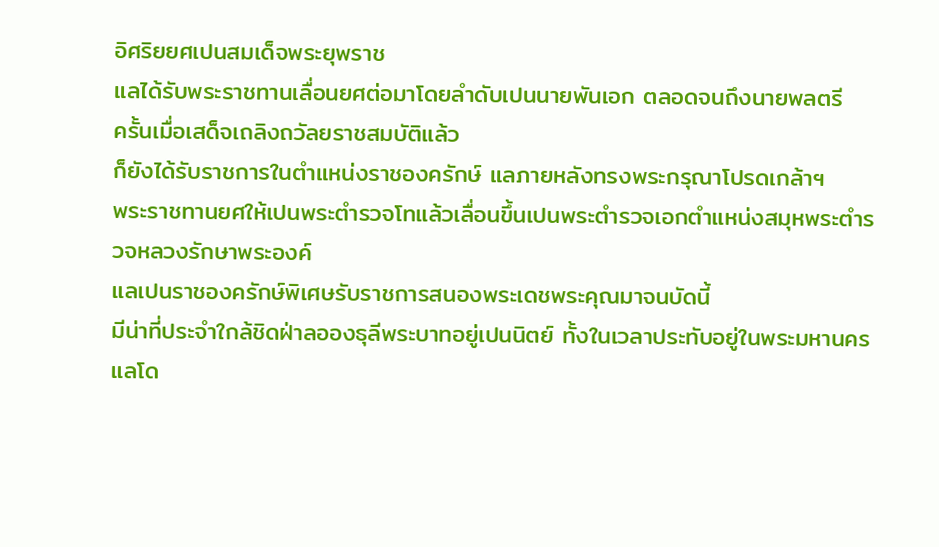อิศริยยศเปนสมเด็จพระยุพราช
แลได้รับพระราชทานเลื่อนยศต่อมาโดยลำดับเปนนายพันเอก ตลอดจนถึงนายพลตรี
ครั้นเมื่อเสด็จเถลิงถวัลยราชสมบัติแล้ว
ก็ยังได้รับราชการในตำแหน่งราชองครักษ์ แลภายหลังทรงพระกรุณาโปรดเกล้าฯ
พระราชทานยศให้เปนพระตำรวจโทแล้วเลื่อนขึ้นเปนพระตำรวจเอกตำแหน่งสมุหพระตำรวจหลวงรักษาพระองค์
แลเปนราชองครักษ์พิเศษรับราชการสนองพระเดชพระคุณมาจนบัดนี้
มีน่าที่ประจำใกล้ชิดฝ่าลอองธุลีพระบาทอยู่เปนนิตย์ ทั้งในเวลาประทับอยู่ในพระมหานคร
แลโด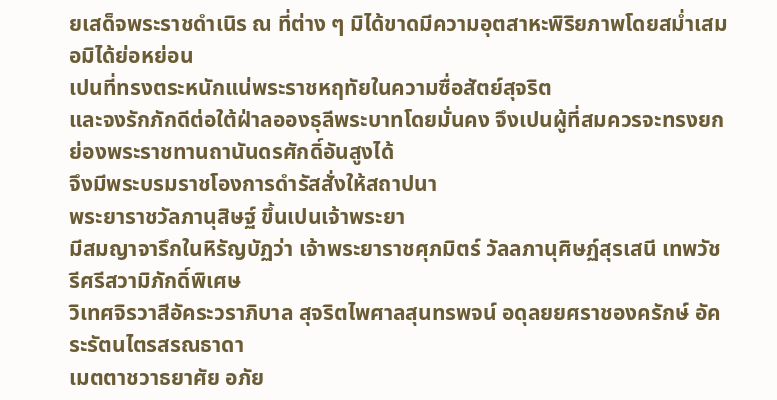ยเสด็จพระราชดำเนิร ณ ที่ต่าง ๆ มิได้ขาดมีความอุตสาหะพิริยภาพโดยสม่ำเสมอมิได้ย่อหย่อน
เปนที่ทรงตระหนักแน่พระราชหฤทัยในความซื่อสัตย์สุจริต
และจงรักภักดีต่อใต้ฝ่าลอองธุลีพระบาทโดยมั่นคง จึงเปนผู้ที่สมควรจะทรงยกย่องพระราชทานถานันดรศักดิ์อันสูงได้
จึงมีพระบรมราชโองการดำรัสสั่งให้สถาปนา
พระยาราชวัลภานุสิษฐ์ ขึ้นเปนเจ้าพระยา
มีสมญาจารึกในหิรัญบัฏว่า เจ้าพระยาราชศุภมิตร์ วัลลภานุศิษฏ์สุรเสนี เทพวัชรีศรีสวามิภักดิ์พิเศษ
วิเทศจิรวาสีอัคระวราภิบาล สุจริตไพศาลสุนทรพจน์ อดุลยยศราชองครักษ์ อัคระรัตนไตรสรณธาดา
เมตตาชวาธยาศัย อภัย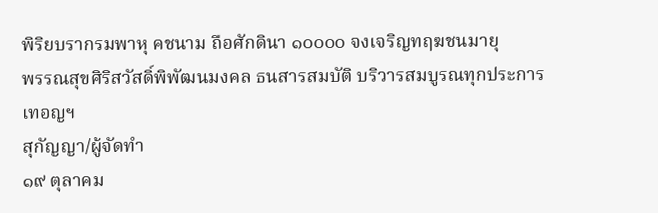พิริยบรากรมพาหุ คชนาม ถือศักดินา ๑๐๐๐๐ จงเจริญทฤฆชนมายุ
พรรณสุขศิริสวัสดิ์พิพัฒนมงคล ธนสารสมบัติ บริวารสมบูรณทุกประการ เทอญฯ
สุกัญญา/ผู้จัดทำ
๑๙ ตุลาคม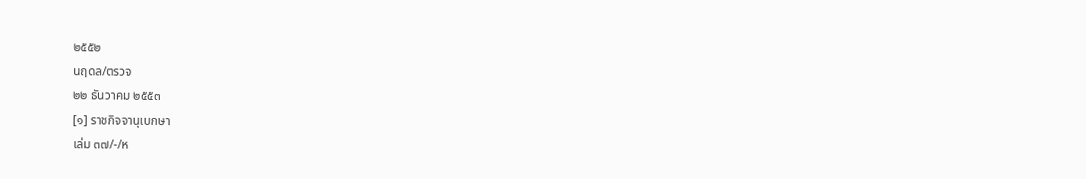๒๕๕๒
นฤดล/ตรวจ
๒๒ ธันวาคม ๒๕๕๓
[๑] ราชกิจจานุเบกษา
เล่ม ๓๗/-/ห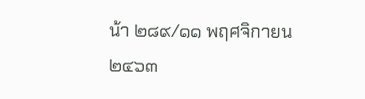น้า ๒๘๙/๑๑ พฤศจิกายน ๒๔๖๓